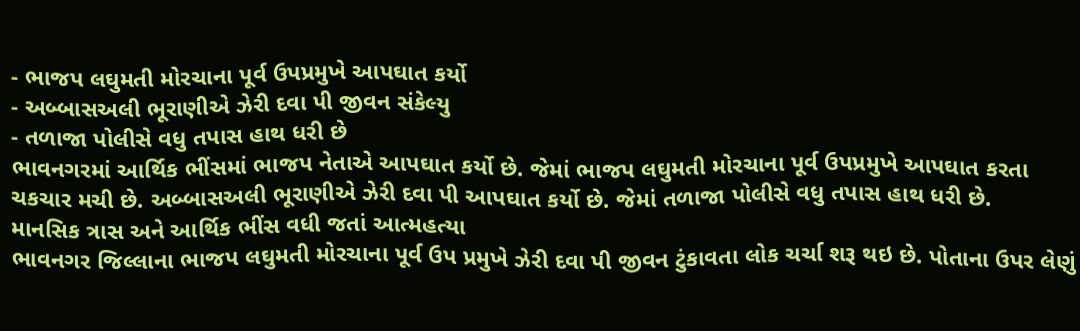- ભાજપ લઘુમતી મોરચાના પૂર્વ ઉપપ્રમુખે આપઘાત કર્યો
- અબ્બાસઅલી ભૂરાણીએ ઝેરી દવા પી જીવન સંકેલ્યુ
- તળાજા પોલીસે વધુ તપાસ હાથ ધરી છે
ભાવનગરમાં આર્થિક ભીંસમાં ભાજપ નેતાએ આપઘાત કર્યો છે. જેમાં ભાજપ લઘુમતી મોરચાના પૂર્વ ઉપપ્રમુખે આપઘાત કરતા ચકચાર મચી છે. અબ્બાસઅલી ભૂરાણીએ ઝેરી દવા પી આપઘાત કર્યો છે. જેમાં તળાજા પોલીસે વધુ તપાસ હાથ ધરી છે.
માનસિક ત્રાસ અને આર્થિક ભીંસ વધી જતાં આત્મહત્યા
ભાવનગર જિલ્લાના ભાજપ લઘુમતી મોરચાના પૂર્વ ઉપ પ્રમુખે ઝેરી દવા પી જીવન ટુંકાવતા લોક ચર્ચા શરૂ થઇ છે. પોતાના ઉપર લેણું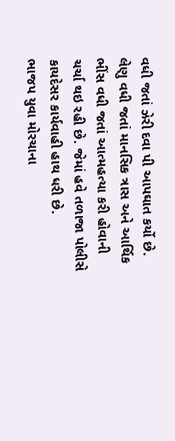વધી જતાં ઝેરી દવા પી આપઘાત કર્યો છે. લેણુ વધી જતાં માનસિક ત્રાસ અને આર્થિક ભીંસ વધી જતાં આત્મહત્યા કરી હોવાની ચર્ચા થઇ રહી છે. જેમાં હવે તળાજા પોલીસે કાયદેસર કાર્યવાહી હાથ ધરી છે.
ભાજપ યુવા મોરચાના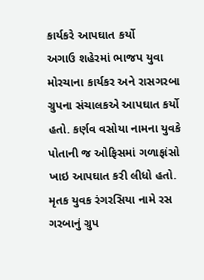કાર્યકરે આપઘાત કર્યો
અગાઉ શહેરમાં ભાજપ યુવા મોરચાના કાર્યકર અને રાસગરબા ગ્રુપના સંચાલકએ આપઘાત કર્યો હતો. કર્ણવ વસોયા નામના યુવકે પોતાની જ ઓફિસમાં ગળાફાંસો ખાઇ આપઘાત કરી લીધો હતો. મૃતક યુવક રંગરસિયા નામે રસ ગરબાનું ગ્રુપ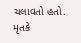ચલાવતો હતો. મૃતકે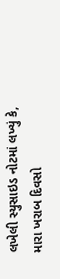લખેલી સ્યુસાઇડ નોટમાં લખ્યું કે, મારા ખરાબ દિવસો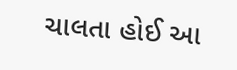ચાલતા હોઈ આ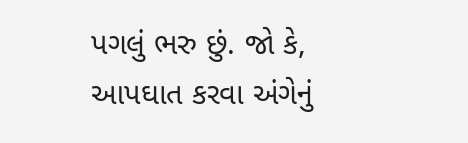પગલું ભરુ છું. જો કે, આપઘાત કરવા અંગેનું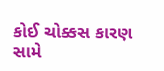કોઈ ચોક્કસ કારણ સામે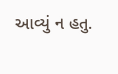આવ્યું ન હતુ.